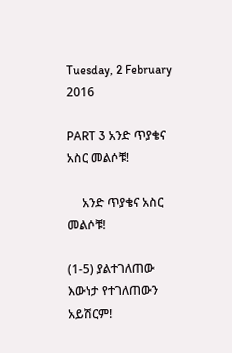Tuesday, 2 February 2016

PART 3 አንድ ጥያቄና አስር መልሶቹ!

     አንድ ጥያቄና አስር መልሶቹ!

(1-5) ያልተገለጠው እውነታ የተገለጠውን አይሽርም!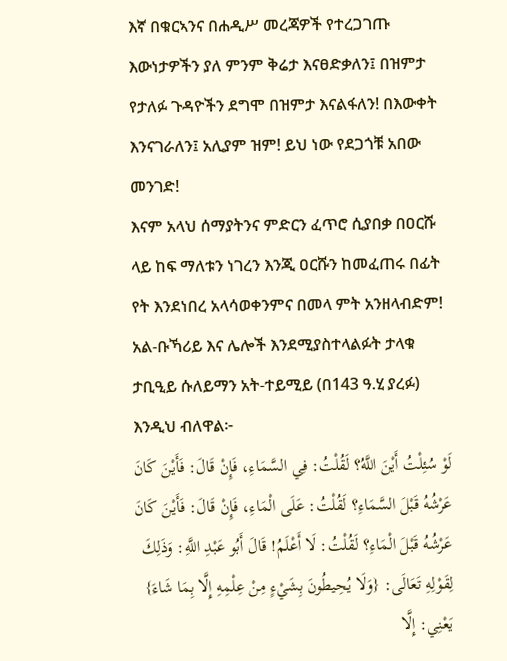እኛ በቁርኣንና በሐዲሥ መረጃዎች የተረጋገጡ እውነታዎችን ያለ ምንም ቅሬታ እናፀድቃለን፤ በዝምታ የታለፉ ጉዳዮችን ደግሞ በዝምታ እናልፋለን! በእውቀት እንናገራለን፤ አሊያም ዝም! ይህ ነው የደጋጎቹ አበው መንገድ!
እናም አላህ ሰማያትንና ምድርን ፈጥሮ ሲያበቃ በዐርሹ ላይ ከፍ ማለቱን ነገረን እንጂ ዐርሹን ከመፈጠሩ በፊት የት እንደነበረ አላሳወቀንምና በመላ ምት አንዘላብድም!
አል-ቡኻሪይ እና ሌሎች እንደሚያስተላልፉት ታላቁ ታቢዒይ ሱለይማን አት-ተይሚይ (በ143 ዓ.ሂ ያረፉ) እንዲህ ብለዋል፦
لَوْ سُئِلْتُ أَيْنَ اللَّهُ؟ لَقُلْتُ: فِي السَّمَاءِ، فَإِنْ قَالَ: فَأَيْنَ كَانَ عَرْشُهُ قَبْلَ السَّمَاءِ؟ لَقُلْتُ: عَلَى الْمَاءِ، فَإِنْ قَالَ: فَأَيْنَ كَانَ عَرْشُهُ قَبْلَ الْمَاءِ؟ لَقُلْتُ: لَا أَعْلَمُ! قَالَ أَبُو عَبْدِ اللَّهِ: وَذَلِكَ لِقَوْلِهِ تَعَالَى: {وَلَا يُحِيطُونَ بِشَيْءٍ مِنْ عِلْمِهِ إِلَّا بِمَا شَاءَ} يَعْنِي: إِلَّا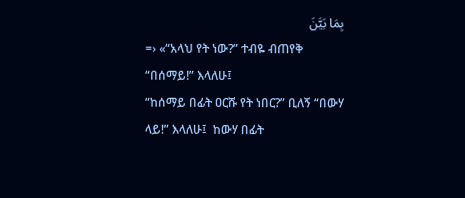بِمَا بَيَّنَ
=› «“አላህ የት ነው?” ተብዬ ብጠየቅ “በሰማይ!” እላለሁ፤
“ከሰማይ በፊት ዐርሹ የት ነበር?” ቢለኝ “በውሃ ላይ!” እላለሁ፤  ከውሃ በፊት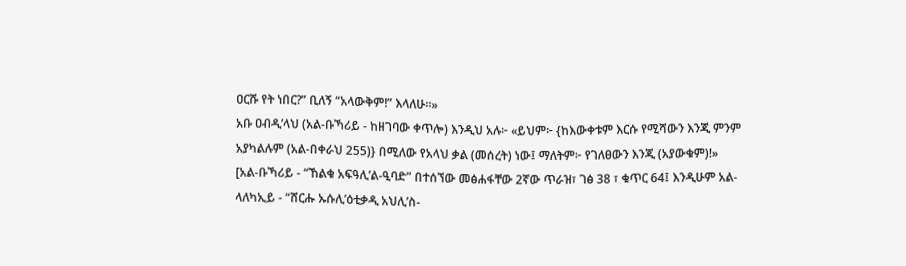ዐርሹ የት ነበር?” ቢለኝ “አላውቅም!” እላለሁ።»
አቡ ዐብዲ’ላህ (አል-ቡኻሪይ - ከዘገባው ቀጥሎ) እንዲህ አሉ፦ «ይህም፦ {ከእውቀቱም እርሱ የሚሻውን እንጂ ምንም አያካልሉም (አል-በቀራህ 255)} በሚለው የአላህ ቃል (መሰረት) ነው፤ ማለትም፦ የገለፀውን እንጂ (አያውቁም)!»
[አል-ቡኻሪይ - “ኸልቁ አፍዓሊ’ል-ዒባድ” በተሰኘው መፅሐፋቸው 2ኛው ጥራዝ፣ ገፅ 38 ፣ ቁጥር 64፤ እንዲሁም አል-ላለካኢይ - “ሸርሑ ኡሱሊ’ዕቲቃዲ አህሊ’ስ-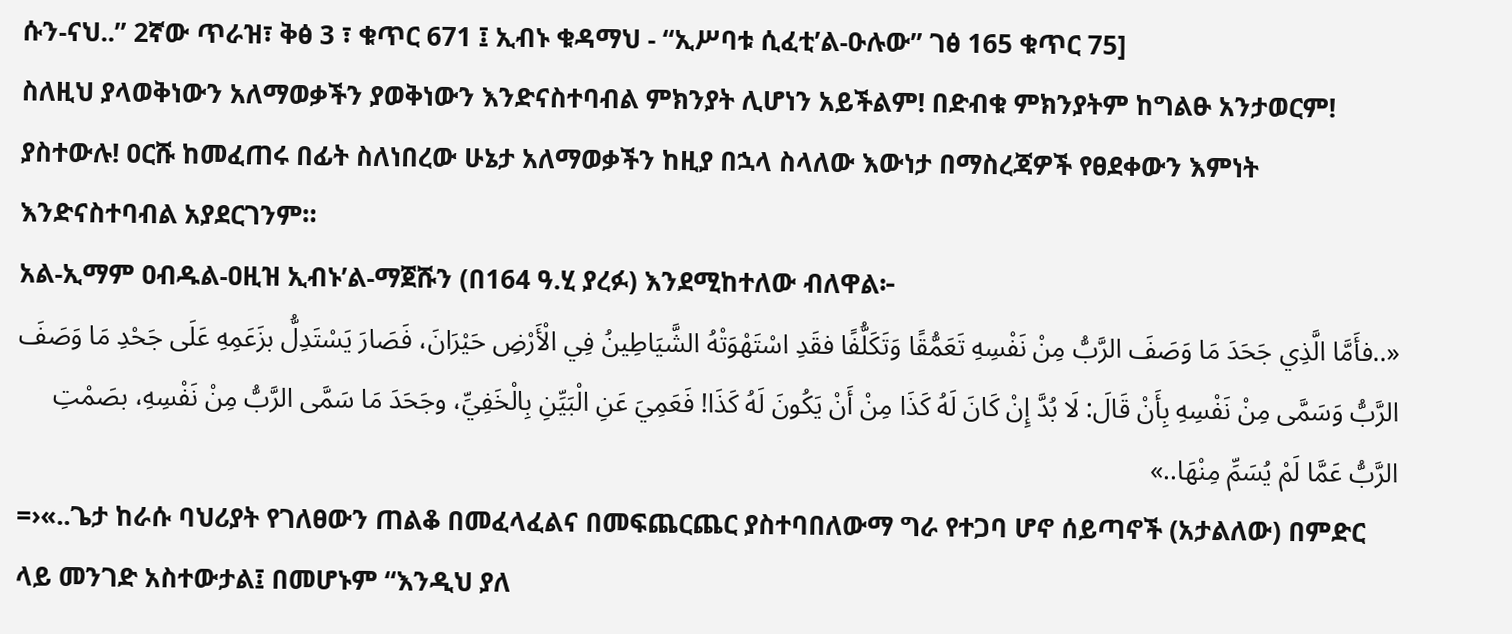ሱን-ናህ..” 2ኛው ጥራዝ፣ ቅፅ 3 ፣ ቁጥር 671 ፤ ኢብኑ ቁዳማህ - “ኢሥባቱ ሲፈቲ’ል-ዑሉው” ገፅ 165 ቁጥር 75]
ስለዚህ ያላወቅነውን አለማወቃችን ያወቅነውን እንድናስተባብል ምክንያት ሊሆነን አይችልም! በድብቁ ምክንያትም ከግልፁ አንታወርም!
ያስተውሉ! ዐርሹ ከመፈጠሩ በፊት ስለነበረው ሁኔታ አለማወቃችን ከዚያ በኋላ ስላለው እውነታ በማስረጃዎች የፀደቀውን እምነት እንድናስተባብል አያደርገንም።
አል-ኢማም ዐብዱል-ዐዚዝ ኢብኑ’ል-ማጀሹን (በ164 ዓ.ሂ ያረፉ) እንደሚከተለው ብለዋል፦
«..فأَمَّا الَّذِي جَحَدَ مَا وَصَفَ الرَّبُّ مِنْ نَفْسِهِ تَعَمُّقًا وَتَكَلُّفًا فقَدِ اسْتَهْوَتْهُ الشَّيَاطِينُ فِي الْأَرْضِ حَيْرَانَ، فَصَارَ يَسْتَدِلُّ بزَعَمِهِ عَلَى جَحْدِ مَا وَصَفَ الرَّبُّ وَسَمَّى مِنْ نَفْسِهِ بِأَنْ قَالَ: لَا بُدَّ إِنْ كَانَ لَهُ كَذَا مِنْ أَنْ يَكُونَ لَهُ كَذَا! فَعَمِيَ عَنِ الْبَيِّنِ بِالْخَفِيِّ، وجَحَدَ مَا سَمَّى الرَّبُّ مِنْ نَفْسِهِ، بصَمْتِ الرَّبُّ عَمَّا لَمْ يُسَمِّ مِنْهَا..»
=›«..ጌታ ከራሱ ባህሪያት የገለፀውን ጠልቆ በመፈላፈልና በመፍጨርጨር ያስተባበለውማ ግራ የተጋባ ሆኖ ሰይጣኖች (አታልለው) በምድር ላይ መንገድ አስተውታል፤ በመሆኑም “እንዲህ ያለ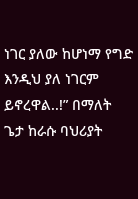ነገር ያለው ከሆነማ የግድ እንዲህ ያለ ነገርም ይኖረዋል..!” በማለት ጌታ ከራሱ ባህሪያት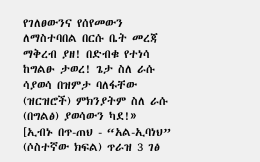የገለፀውንና የሰየመውን ለማስተባበል በርሱ ቤት መረጃ ማቅረብ ያዘ! በድብቁ የተነሳ ከግልፁ ታወረ! ጌታ ስለ ራሱ ሳያወሳ በዝምታ ባለፋቸው (ዝርዝሮች) ምክንያትም ስለ ራሱ (በግልፅ) ያወሳውን ካደ!»
[ኢብኑ በጥ-ጠህ - “አል-ኢባነህ” (ሶስተኛው ክፍል) ጥራዝ 3 ገፅ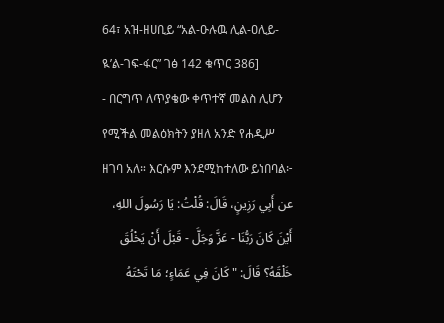64፣ አዝ-ዘሀቢይ “አል-ዑሉዉ ሊል-ዐሊይ-ዪ’ል-ገፍ-ፋር” ገፅ 142 ቁጥር 386]
- በርግጥ ለጥያቄው ቀጥተኛ መልስ ሊሆን የሚችል መልዕክትን ያዘለ አንድ የሐዲሥ ዘገባ አለ። እርሱም እንደሚከተለው ይነበባል፦
عن أَبِي رَزِينٍ، قَالَ: قُلْتُ: يَا رَسُولَ اللهِ، أَيْنَ كَانَ رَبُّنَا - عَزَّ وَجَلَّ - قَبْلَ أَنْ يَخْلُقَ خَلْقَهُ؟ قَالَ: "كَانَ فِي عَمَاءٍ؛ مَا تَحْتَهُ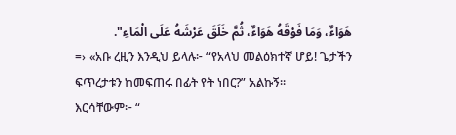هَوَاءٌ، وَمَا فَوْقَهُ هَوَاءٌ، ثُمَّ خَلَقَ عَرْشَهُ عَلَى الْمَاءِ".
=› «አቡ ረዚን እንዲህ ይላሉ፦ “የአላህ መልዕክተኛ ሆይ! ጌታችን ፍጥረታቱን ከመፍጠሩ በፊት የት ነበር?” አልኩኝ።
እርሳቸውም፦ “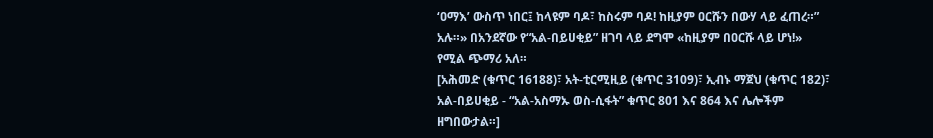‘ዐማእ’ ውስጥ ነበር፤ ከላዩም ባዶ፣ ከስሩም ባዶ! ከዚያም ዐርሹን በውሃ ላይ ፈጠረ።” አሉ።» በአንደኛው የ“አል-በይሀቂይ” ዘገባ ላይ ደግሞ «ከዚያም በዐርሹ ላይ ሆነ!» የሚል ጭማሪ አለ።
[አሕመድ (ቁጥር 16188)፣ አት-ቲርሚዚይ (ቁጥር 3109)፣ ኢብኑ ማጀህ (ቁጥር 182)፣ አል-በይሀቂይ - “አል-አስማኡ ወስ-ሲፋት” ቁጥር 801 እና 864 እና ሌሎችም ዘግበውታል።]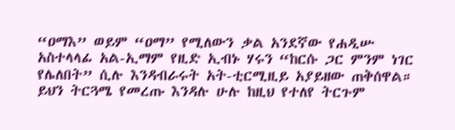“ዐማእ” ወይም “ዐማ” የሚለውን ቃል አንደኛው የሐዲሡ አስተላላፊ አል-ኢማም የዚድ ኢብኑ ሃሩን “ከርሱ ጋር ምንም ነገር የሌለበት” ሲሉ እንዳብራሩት አት-ቲርሚዚይ አያይዘው ጠቅሰዋል። ይህን ትርጓሜ የመረጡ እንዳሉ ሁሉ ከዚህ የተለየ ትርጉም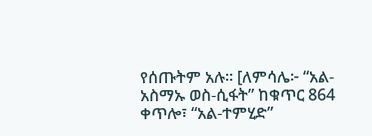የሰጡትም አሉ። [ለምሳሌ፦ “አል-አስማኡ ወስ-ሲፋት” ከቁጥር 864 ቀጥሎ፣ “አል-ተምሂድ”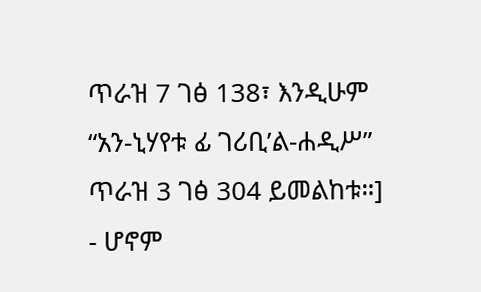ጥራዝ 7 ገፅ 138፣ እንዲሁም “አን-ኒሃየቱ ፊ ገሪቢ’ል-ሐዲሥ” ጥራዝ 3 ገፅ 304 ይመልከቱ።]
- ሆኖም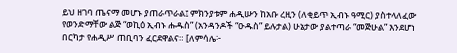ይህ ዘገባ ጤናማ መሆኑ ያጠራጥራል፤ ምክንያቱም ሐዲሡን ከአቡ ረዚን (ለቂይጥ ኢብኑ ዓሚር) ያስተላለፈው የወንድማቸው ልጅ “ወኪዕ ኢብኑ ሑዱስ” (አንዳንዶች “ዑዱስ” ይሉታል) ሁኔታው ያልተጣራ “መጅሁል” እንደሆነ በርካታ የሐዲሥ ጠቢባን ፈርደዋልና። [ለምሳሌ፦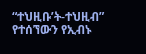“ተህዚቡ’ት-ተህዚብ” የተሰኘውን የኢብኑ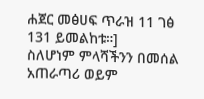ሐጀር መፅሀፍ ጥራዝ 11 ገፅ 131 ይመልከቱ።]
ስለሆነም ምላሻችንን በመሰል አጠራጣሪ ወይም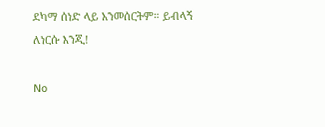ደካማ ሰነድ ላይ አንመሰርትም። ይብላኝ ለነርሱ እንጂ!

No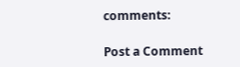comments:

Post a Comment